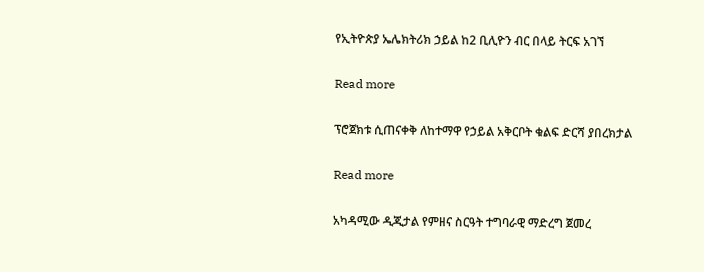የኢትዮጵያ ኤሌክትሪክ ኃይል ከ2 ቢሊዮን ብር በላይ ትርፍ አገኘ

Read more

ፕሮጀክቱ ሲጠናቀቅ ለከተማዋ የኃይል አቅርቦት ቁልፍ ድርሻ ያበረክታል

Read more

አካዳሚው ዲጂታል የምዘና ስርዓት ተግባራዊ ማድረግ ጀመረ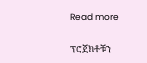Read more

ፕሮጀክቶቹን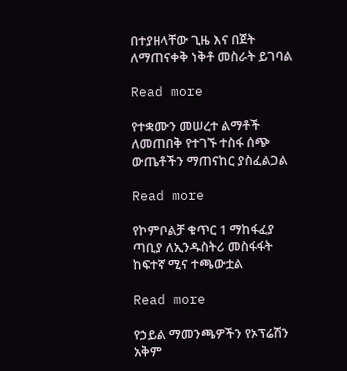በተያዘላቸው ጊዜ እና በጀት ለማጠናቀቅ ነቅቶ መስራት ይገባል

Read more

የተቋሙን መሠረተ ልማቶች ለመጠበቅ የተገኙ ተስፋ ሰጭ ውጤቶችን ማጠናከር ያስፈልጋል

Read more

የኮምቦልቻ ቁጥር 1 ማከፋፈያ ጣቢያ ለኢንዱስትሪ መስፋፋት ከፍተኛ ሚና ተጫውቷል

Read more

የኃይል ማመንጫዎችን የኦፕሬሽን አቅም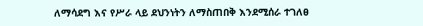ለማሳደግ እና የሥራ ላይ ደህንነትን ለማስጠበቅ እንደሚሰራ ተገለፀ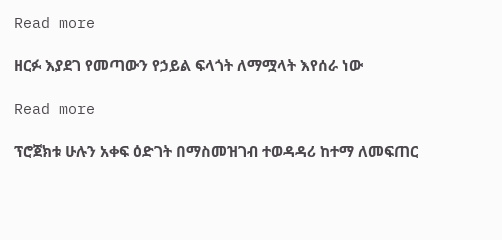Read more

ዘርፉ እያደገ የመጣውን የኃይል ፍላጎት ለማሟላት እየሰራ ነው

Read more

ፕሮጀክቱ ሁሉን አቀፍ ዕድገት በማስመዝገብ ተወዳዳሪ ከተማ ለመፍጠር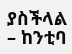ያስችላል – ከንቲባ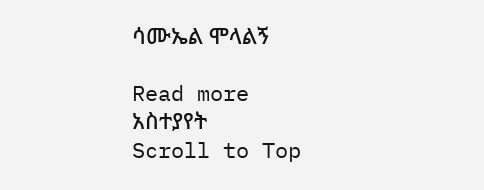ሳሙኤል ሞላልኝ

Read more
አስተያየት
Scroll to Top